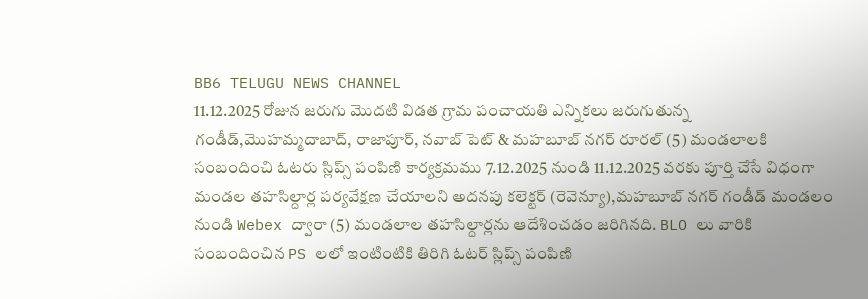BB6 TELUGU NEWS CHANNEL
11.12.2025 రోజున జరుగు మొదటి విడత గ్రామ పంచాయతి ఎన్నికలు జరుగుతున్న గండీడ్,మొహమ్మదాబాద్, రాజాపూర్, నవాబ్ పెట్ & మహబూబ్ నగర్ రూరల్ (5) మండలాలకి సంబందించి ఓటరు స్లిప్స్ పంపిణి కార్యక్రమము 7.12.2025 నుండి 11.12.2025 వరకు పూర్తి చేసే విధంగా మండల తహసిల్దార్ల పర్యవేక్షణ చేయాలని అదనపు కలెక్టర్ (రెవెన్యూ),మహబూబ్ నగర్ గండీడ్ మండలం నుండి Webex ద్వారా (5) మండలాల తహసిల్దార్లను ఆదేశించడం జరిగినది. BLO లు వారికి సంబందించిన PS లలో ఇంటింటికి తిరిగి ఓటర్ స్లిప్స్ పంపిణి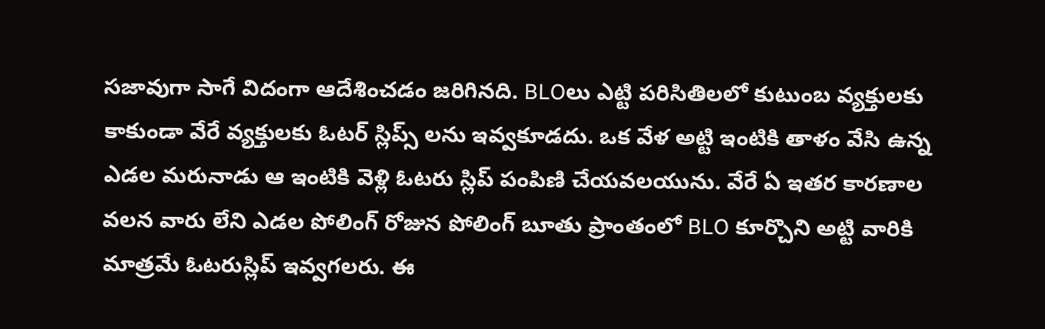సజావుగా సాగే విదంగా ఆదేశించడం జరిగినది. BLOలు ఎట్టి పరిసితిలలో కుటుంబ వ్యక్తులకు కాకుండా వేరే వ్యక్తులకు ఓటర్ స్లిప్స్ లను ఇవ్వకూడదు. ఒక వేళ అట్టి ఇంటికి తాళం వేసి ఉన్న ఎడల మరునాడు ఆ ఇంటికి వెళ్లి ఓటరు స్లిప్ పంపిణి చేయవలయును. వేరే ఏ ఇతర కారణాల వలన వారు లేని ఎడల పోలింగ్ రోజున పోలింగ్ బూతు ప్రాంతంలో BLO కూర్చొని అట్టి వారికి మాత్రమే ఓటరుస్లిప్ ఇవ్వగలరు. ఈ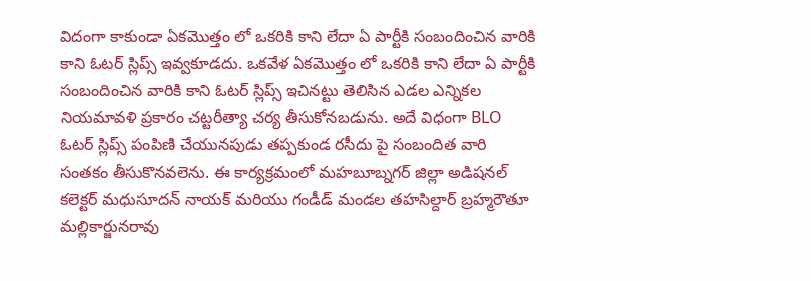విదంగా కాకుండా ఏకమొత్తం లో ఒకరికి కాని లేదా ఏ పార్టీకి సంబందించిన వారికి కాని ఓటర్ స్లిప్స్ ఇవ్వకూడదు. ఒకవేళ ఏకమొత్తం లో ఒకరికి కాని లేదా ఏ పార్టీకి సంబందించిన వారికి కాని ఓటర్ స్లిప్స్ ఇచినట్టు తెలిసిన ఎడల ఎన్నికల నియమావళి ప్రకారం చట్టరీత్యా చర్య తీసుకోనబడును. అదే విధంగా BLO ఓటర్ స్లిప్స్ పంపిణి చేయునపుడు తప్పకుండ రసీదు పై సంబందిత వారి సంతకం తీసుకొనవలెను. ఈ కార్యక్రమంలో మహబూబ్నగర్ జిల్లా అడిషనల్ కలెక్టర్ మధుసూదన్ నాయక్ మరియు గండీడ్ మండల తహసిల్దార్ బ్రహ్మరౌతూ మల్లికార్జునరావు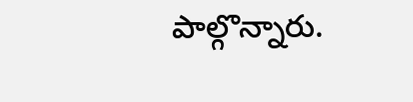పాల్గొన్నారు.